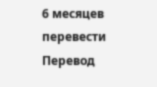6 месяцев перевести
Перевод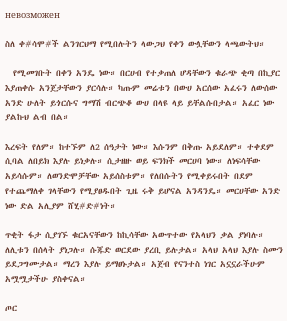невозможен

ስለ ቀ#ሳሞ#ች ልንገርህማ የሚበሉትን ላውጋህ የቀን ውሏቸውን ላጫውትህ።

  የሚመገቡት በቀን አንዴ ነው። በርሀብ የተቃጠለ ሆዳቸውን ቁራጭ ቂጣ በኪያር እያጠቀሱ አንጀታቸውን ያርሳሉ። ካጡም መሬቱን በውሀ አርሰው አፈሩን ለውሰው አንድ ሁለት ይጎርሱና ግማሽ ብርጭቆ ውሀ በላዩ ላይ ይቸልሱበታል። አፈር ነው ያልኩህ ልብ በል።

እረፍት የለም። ከተኙም ለ2 ሰዓታት ነው። እሱንም በቅጡ አይደለም። ተቀደም ሲባል ለበይክ እያሉ ይነቃሉ። ሲታዘዙ ወይ ፍንክች መርሀባ ነው። ለነፍሳቸው አይሳሱም። ለወንድሞቻቸው አይሰስቱም። የለበሱትን የሚቀይሩበት በደም የተጨማለቀ ገላቸውን የሚያፀዱበት ጊዜ ሩቅ ይሆናል አንዳንዴ። መርሀቸው አንድ ነው ድል አሊያም ሸሂ#ድ#ነት።

ጥቂት ፋታ ሲያገኙ ቁርአናቸውን ከኪሳቸው አውጥተው የአላህን ቃል ያነባሉ። ለሊቱን በሰላት ያነጋሉ። ሱጁድ ወርደው ያረቢ ይሉታል። አላህ አላህ እያሉ ስሙን ይደጋግሙታል። ማረን እያሉ ይማፀኑታል። አጀብ የናንተስ ነገር አኗኗራችሁም አሟሟታችሁ ያስቀናል።

ጦር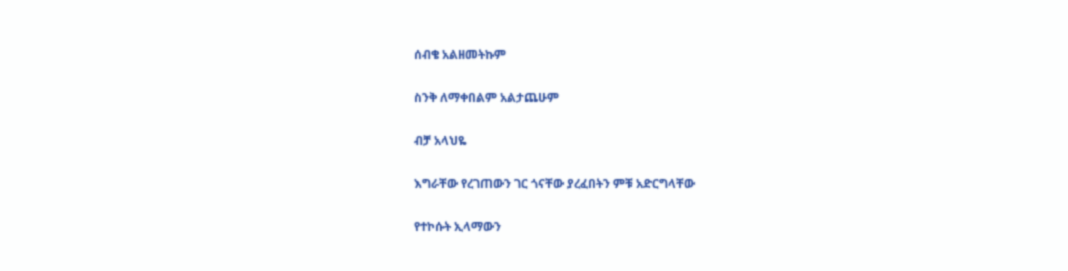ሰብቄ አልዘመትኩም

ስንቅ ለማቀበልም አልታጨሁም

ብቻ አላህዬ

እግራቸው የረገጠውን ገር ጎናቸው ያረፈበትን ምቹ አድርግላቸው

የተኮሱት ኢላማውን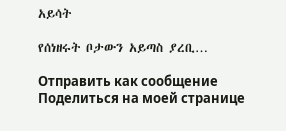አይሳት

የሰነዘሩት ቦታውን አይጣስ ያረቢ…

Отправить как сообщение
Поделиться на моей странице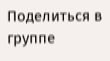Поделиться в группе